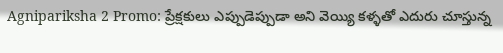Agnipariksha 2 Promo: ప్రేక్షకులు ఎప్పుడెప్పుడా అని వెయ్యి కళ్ళతో ఎదురు చూస్తున్న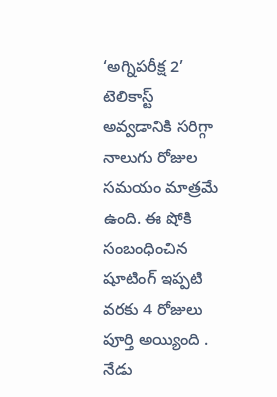‘అగ్నిపరీక్ష 2’ టెలికాస్ట్ అవ్వడానికి సరిగ్గా నాలుగు రోజుల సమయం మాత్రమే ఉంది. ఈ షోకి సంబంధించిన షూటింగ్ ఇప్పటి వరకు 4 రోజులు పూర్తి అయ్యింది . నేడు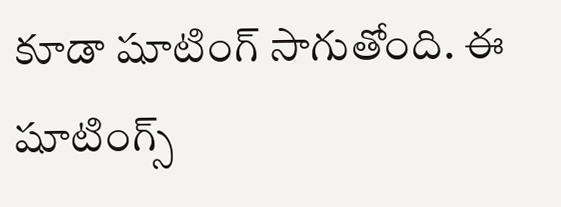కూడా షూటింగ్ సాగుతోంది. ఈ షూటింగ్స్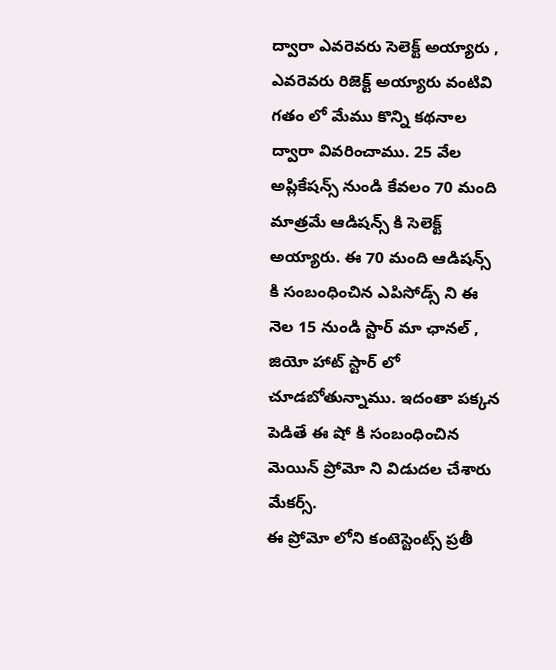ద్వారా ఎవరెవరు సెలెక్ట్ అయ్యారు , ఎవరెవరు రిజెక్ట్ అయ్యారు వంటివి గతం లో మేము కొన్ని కథనాల ద్వారా వివరించాము. 25 వేల అప్లికేషన్స్ నుండి కేవలం 70 మంది మాత్రమే ఆడిషన్స్ కి సెలెక్ట్ అయ్యారు. ఈ 70 మంది ఆడిషన్స్ కి సంబంధించిన ఎపిసోడ్స్ ని ఈ నెల 15 నుండి స్టార్ మా ఛానల్ , జియో హాట్ స్టార్ లో చూడబోతున్నాము. ఇదంతా పక్కన పెడితే ఈ షో కి సంబంధించిన మెయిన్ ప్రోమో ని విడుదల చేశారు మేకర్స్.
ఈ ప్రోమో లోని కంటెస్టెంట్స్ ప్రతీ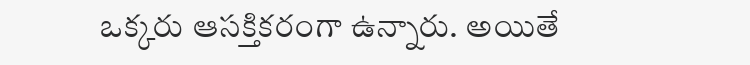ఒక్కరు ఆసక్తికరంగా ఉన్నారు. అయితే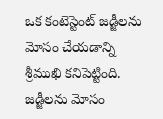ఒక కంటెస్టెంట్ జడ్జీలను మోసం చేయడాన్ని శ్రీముఖి కనిపెట్టింది. జడ్జీలను మోసం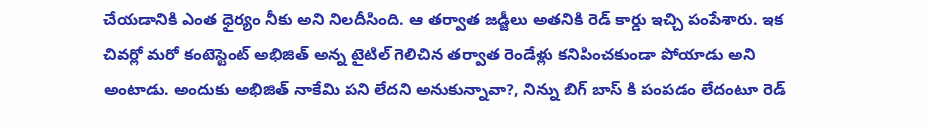చేయడానికి ఎంత ధైర్యం నీకు అని నిలదీసింది. ఆ తర్వాత జడ్జీలు అతనికి రెడ్ కార్డు ఇచ్చి పంపేశారు. ఇక చివర్లో మరో కంటెస్టెంట్ అభిజిత్ అన్న టైటిల్ గెలిచిన తర్వాత రెండేళ్లు కనిపించకుండా పోయాడు అని అంటాడు. అందుకు అభిజిత్ నాకేమి పని లేదని అనుకున్నావా?, నిన్ను బిగ్ బాస్ కి పంపడం లేదంటూ రెడ్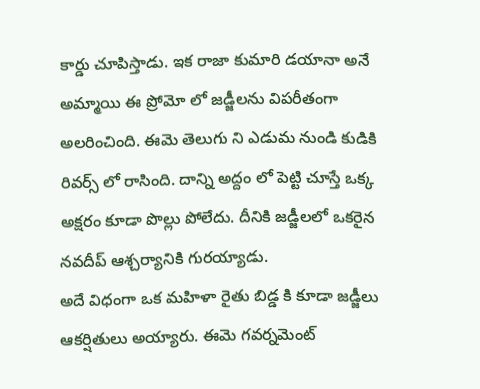కార్డు చూపిస్తాడు. ఇక రాజా కుమారి డయానా అనే అమ్మాయి ఈ ప్రోమో లో జడ్జీలను విపరీతంగా అలరించింది. ఈమె తెలుగు ని ఎడుమ నుండి కుడికి రివర్స్ లో రాసింది. దాన్ని అద్దం లో పెట్టి చూస్తే ఒక్క అక్షరం కూడా పొల్లు పోలేదు. దీనికి జడ్జీలలో ఒకరైన నవదీప్ ఆశ్చర్యానికి గురయ్యాడు.
అదే విధంగా ఒక మహిళా రైతు బిడ్డ కి కూడా జడ్జీలు ఆకర్షితులు అయ్యారు. ఈమె గవర్నమెంట్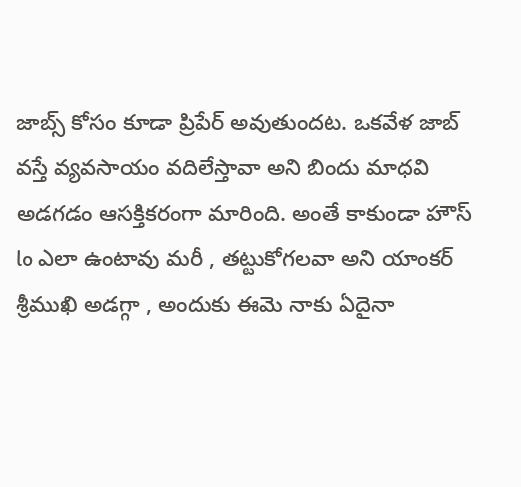జాబ్స్ కోసం కూడా ప్రిపేర్ అవుతుందట. ఒకవేళ జాబ్ వస్తే వ్యవసాయం వదిలేస్తావా అని బిందు మాధవి అడగడం ఆసక్తికరంగా మారింది. అంతే కాకుండా హౌస్ lo ఎలా ఉంటావు మరీ , తట్టుకోగలవా అని యాంకర్ శ్రీముఖి అడగ్గా , అందుకు ఈమె నాకు ఏదైనా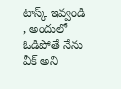టాస్క్ ఇవ్వండి , అందులో ఓడిపోతే నేను వీక్ అని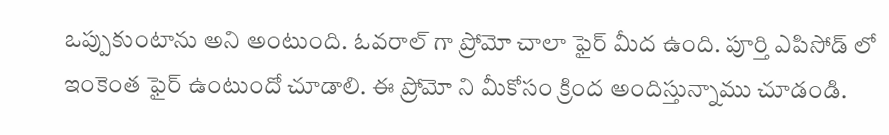ఒప్పుకుంటాను అని అంటుంది. ఓవరాల్ గా ప్రోమో చాలా ఫైర్ మీద ఉంది. పూర్తి ఎపిసోడ్ లో ఇంకెంత ఫైర్ ఉంటుందో చూడాలి. ఈ ప్రోమో ని మీకోసం క్రింద అందిస్తున్నాము చూడండి.